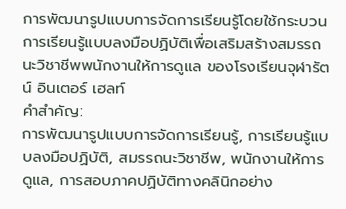การพัฒนารูปแบบการจัดการเรียนรู้โดยใช้กระบวนการเรียนรู้แบบลงมือปฏิบัติเพื่อเสริมสร้างสมรรถนะวิชาชีพพนักงานให้การดูแล ของโรงเรียนจุฬารัตน์ อินเตอร์ เฮลท์
คำสำคัญ:
การพัฒนารูปแบบการจัดการเรียนรู้, การเรียนรู้แบบลงมือปฏิบัติ, สมรรถนะวิชาชีพ, พนักงานให้การดูแล, การสอบภาคปฏิบัติทางคลินิกอย่าง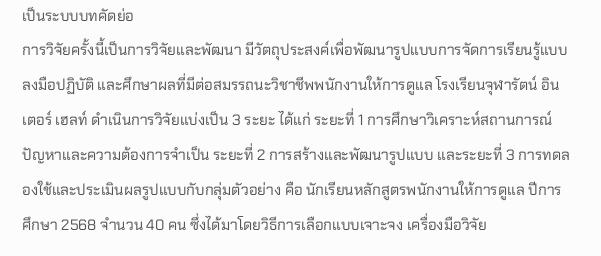เป็นระบบบทคัดย่อ
การวิจัยครั้งนี้เป็นการวิจัยและพัฒนา มีวัตถุประสงค์เพื่อพัฒนารูปแบบการจัดการเรียนรู้แบบลงมือปฏิบัติ และศึกษาผลที่มีต่อสมรรถนะวิชาชีพพนักงานให้การดูแล โรงเรียนจุฬารัตน์ อินเตอร์ เฮลท์ ดำเนินการวิจัยแบ่งเป็น 3 ระยะ ได้แก่ ระยะที่ 1 การศึกษาวิเคราะห์สถานการณ์ปัญหาและความต้องการจำเป็น ระยะที่ 2 การสร้างและพัฒนารูปแบบ และระยะที่ 3 การทดลองใช้และประเมินผลรูปแบบกับกลุ่มตัวอย่าง คือ นักเรียนหลักสูตรพนักงานให้การดูแล ปีการศึกษา 2568 จำนวน 40 คน ซึ่งได้มาโดยวิธีการเลือกแบบเจาะจง เครื่องมือวิจัย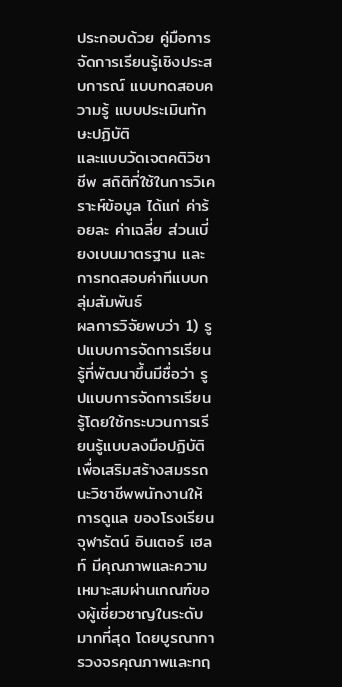ประกอบด้วย คู่มือการจัดการเรียนรู้เชิงประสบการณ์ แบบทดสอบความรู้ แบบประเมินทักษะปฏิบัติ
และแบบวัดเจตคติวิชาชีพ สถิติที่ใช้ในการวิเคราะห์ข้อมูล ได้แก่ ค่าร้อยละ ค่าเฉลี่ย ส่วนเบี่ยงเบนมาตรฐาน และการทดสอบค่าทีแบบกลุ่มสัมพันธ์
ผลการวิจัยพบว่า 1) รูปแบบการจัดการเรียนรู้ที่พัฒนาขึ้นมีชื่อว่า รูปแบบการจัดการเรียนรู้โดยใช้กระบวนการเรียนรู้แบบลงมือปฏิบัติเพื่อเสริมสร้างสมรรถนะวิชาชีพพนักงานให้การดูแล ของโรงเรียนจุฬารัตน์ อินเตอร์ เฮลท์ มีคุณภาพและความเหมาะสมผ่านเกณฑ์ของผู้เชี่ยวชาญในระดับมากที่สุด โดยบูรณาการวงจรคุณภาพและทฤ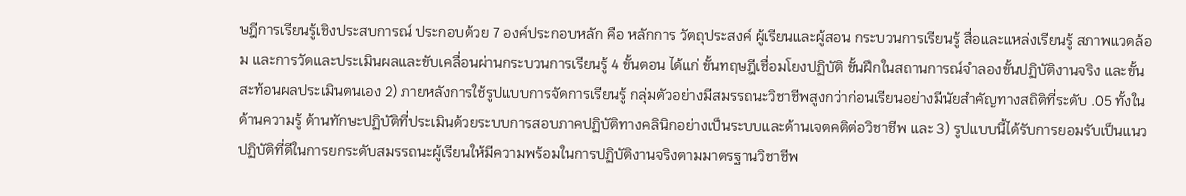ษฎีการเรียนรู้เชิงประสบการณ์ ประกอบด้วย 7 องค์ประกอบหลัก คือ หลักการ วัตถุประสงค์ ผู้เรียนและผู้สอน กระบวนการเรียนรู้ สื่อและแหล่งเรียนรู้ สภาพแวดล้อม และการวัดและประเมินผลและขับเคลื่อนผ่านกระบวนการเรียนรู้ 4 ขั้นตอน ได้แก่ ขั้นทฤษฎีเชื่อมโยงปฏิบัติ ขั้นฝึกในสถานการณ์จำลองขั้นปฏิบัติงานจริง และขั้นสะท้อนผลประเมินตนเอง 2) ภายหลังการใช้รูปแบบการจัดการเรียนรู้ กลุ่มตัวอย่างมีสมรรถนะวิชาชีพสูงกว่าก่อนเรียนอย่างมีนัยสำคัญทางสถิติที่ระดับ .05 ทั้งในด้านความรู้ ด้านทักษะปฏิบัติที่ประเมินด้วยระบบการสอบภาคปฏิบัติทางคลินิกอย่างเป็นระบบและด้านเจตคติต่อวิชาชีพ และ 3) รูปแบบนี้ได้รับการยอมรับเป็นแนวปฏิบัติที่ดีในการยกระดับสมรรถนะผู้เรียนให้มีความพร้อมในการปฏิบัติงานจริงตามมาตรฐานวิชาชีพ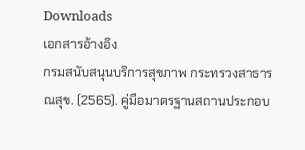Downloads
เอกสารอ้างอิง
กรมสนับสนุนบริการสุขภาพ กระทรวงสาธารณสุข. (2565). คู่มือมาตรฐานสถานประกอบ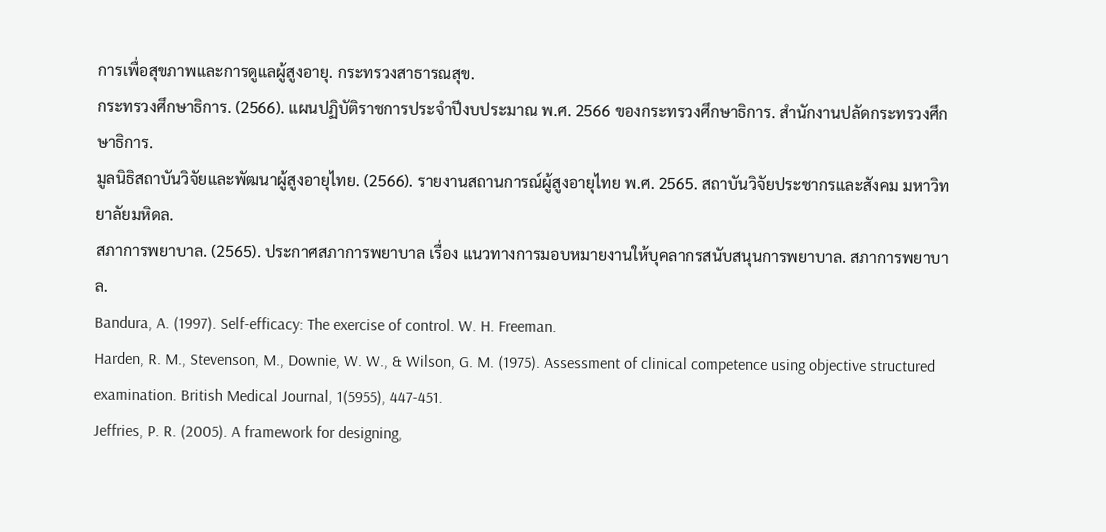การเพื่อสุขภาพและการดูแลผู้สูงอายุ. กระทรวงสาธารณสุข.
กระทรวงศึกษาธิการ. (2566). แผนปฏิบัติราชการประจำปีงบประมาณ พ.ศ. 2566 ของกระทรวงศึกษาธิการ. สำนักงานปลัดกระทรวงศึกษาธิการ.
มูลนิธิสถาบันวิจัยและพัฒนาผู้สูงอายุไทย. (2566). รายงานสถานการณ์ผู้สูงอายุไทย พ.ศ. 2565. สถาบันวิจัยประชากรและสังคม มหาวิทยาลัยมหิดล.
สภาการพยาบาล. (2565). ประกาศสภาการพยาบาล เรื่อง แนวทางการมอบหมายงานให้บุคลากรสนับสนุนการพยาบาล. สภาการพยาบาล.
Bandura, A. (1997). Self-efficacy: The exercise of control. W. H. Freeman.
Harden, R. M., Stevenson, M., Downie, W. W., & Wilson, G. M. (1975). Assessment of clinical competence using objective structured examination. British Medical Journal, 1(5955), 447-451.
Jeffries, P. R. (2005). A framework for designing,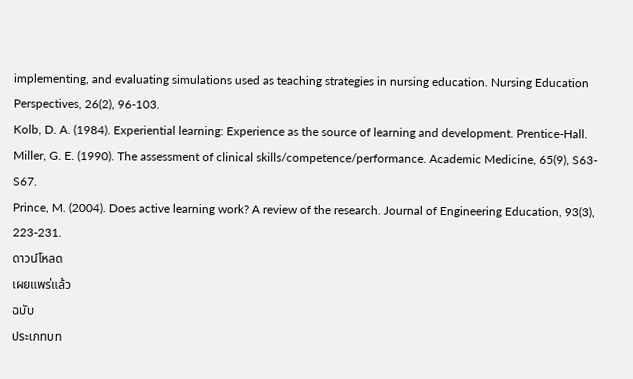implementing, and evaluating simulations used as teaching strategies in nursing education. Nursing Education Perspectives, 26(2), 96-103.
Kolb, D. A. (1984). Experiential learning: Experience as the source of learning and development. Prentice-Hall.
Miller, G. E. (1990). The assessment of clinical skills/competence/performance. Academic Medicine, 65(9), S63-S67.
Prince, M. (2004). Does active learning work? A review of the research. Journal of Engineering Education, 93(3), 223-231.
ดาวน์โหลด
เผยแพร่แล้ว
ฉบับ
ประเภทบท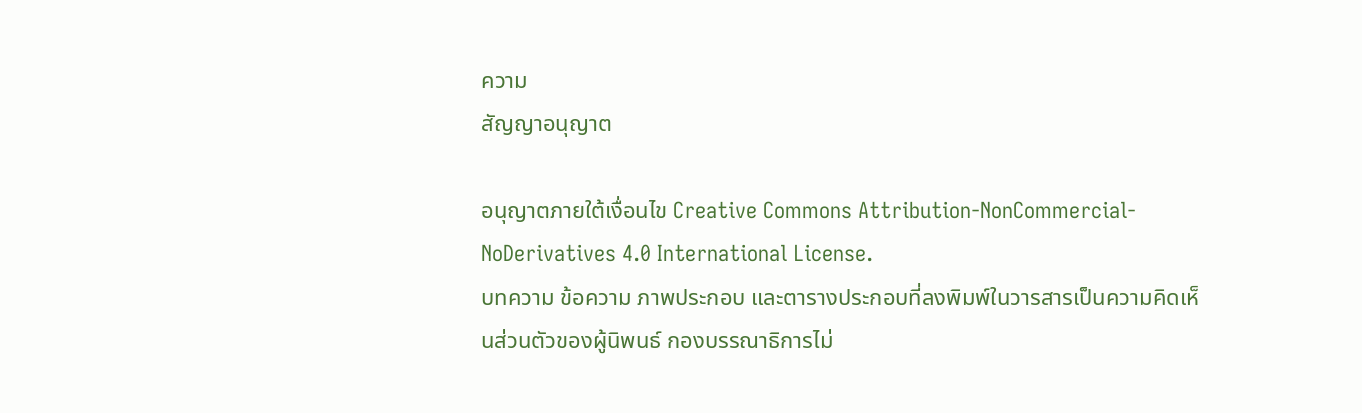ความ
สัญญาอนุญาต

อนุญาตภายใต้เงื่อนไข Creative Commons Attribution-NonCommercial-NoDerivatives 4.0 International License.
บทความ ข้อความ ภาพประกอบ และตารางประกอบที่ลงพิมพ์ในวารสารเป็นความคิดเห็นส่วนตัวของผู้นิพนธ์ กองบรรณาธิการไม่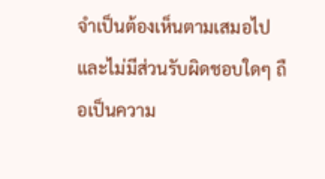จำเป็นต้องเห็นตามเสมอไป และไม่มีส่วนรับผิดชอบใดๆ ถือเป็นความ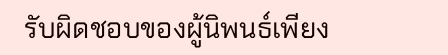รับผิดชอบของผู้นิพนธ์เพียง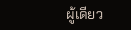ผู้เดียว